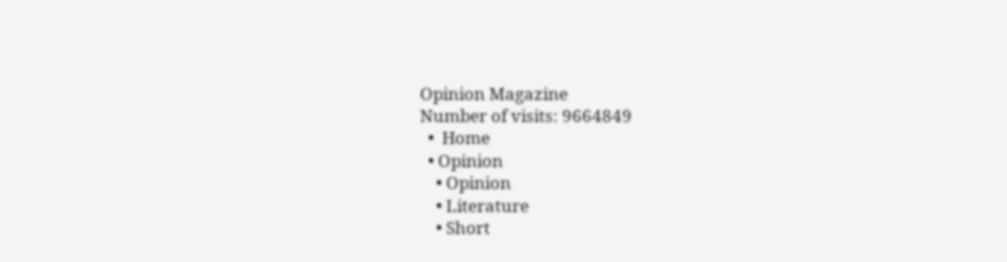Opinion Magazine
Number of visits: 9664849
  •  Home
  • Opinion
    • Opinion
    • Literature
    • Short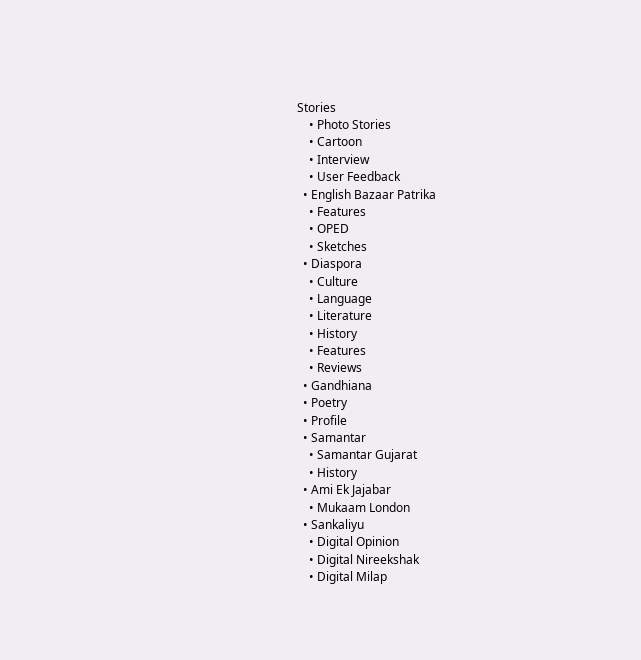Stories
    • Photo Stories
    • Cartoon
    • Interview
    • User Feedback
  • English Bazaar Patrika
    • Features
    • OPED
    • Sketches
  • Diaspora
    • Culture
    • Language
    • Literature
    • History
    • Features
    • Reviews
  • Gandhiana
  • Poetry
  • Profile
  • Samantar
    • Samantar Gujarat
    • History
  • Ami Ek Jajabar
    • Mukaam London
  • Sankaliyu
    • Digital Opinion
    • Digital Nireekshak
    • Digital Milap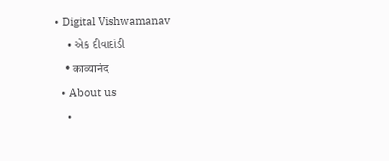• Digital Vishwamanav
    • એક દીવાદાંડી
    • काव्यानंद
  • About us
    •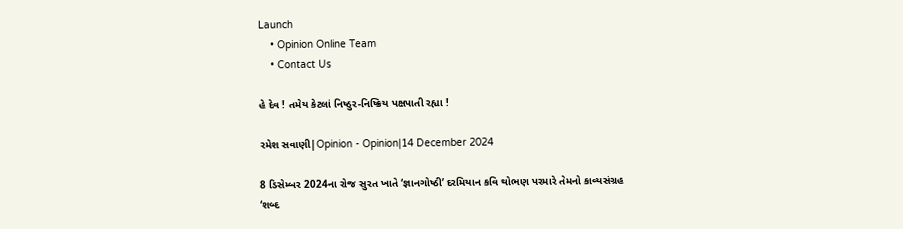Launch
    • Opinion Online Team
    • Contact Us

હે દેવ ! તમેય કેટલાં નિષ્ઠુર-નિષ્ક્રિય પક્ષપાતી રહ્યા !

રમેશ સવાણી|Opinion - Opinion|14 December 2024

8 ડિસેમ્બર 2024ના રોજ સુરત ખાતે ‘જ્ઞાનગોષ્ઠી’ દરમિયાન કવિ થોભણ પરમારે તેમનો કાવ્યસંગ્રહ ‘શબ્દ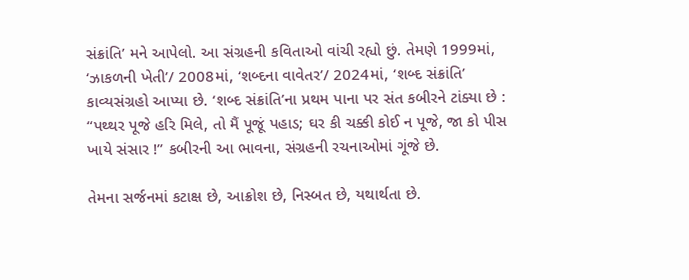સંક્રાંતિ’ મને આપેલો. આ સંગ્રહની કવિતાઓ વાંચી રહ્યો છું. તેમણે 1999માં, ‘ઝાકળની ખેતી’/ 2008માં, ‘શબ્દના વાવેતર’/ 2024માં, ‘શબ્દ સંક્રાંતિ’ કાવ્યસંગ્રહો આપ્યા છે. ‘શબ્દ સંક્રાંતિ’ના પ્રથમ પાના પર સંત કબીરને ટાંક્યા છે : “પથ્થર પૂજે હરિ મિલે, તો મૈં પૂજૂં પહાડ; ઘર કી ચક્કી કોઈ ન પૂજે, જા કો પીસ ખાયે સંસાર !” કબીરની આ ભાવના, સંગ્રહની રચનાઓમાં ગૂંજે છે.

તેમના સર્જનમાં કટાક્ષ છે, આક્રોશ છે, નિસ્બત છે, યથાર્થતા છે.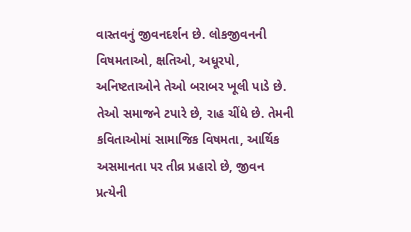વાસ્તવનું જીવનદર્શન છે. લોકજીવનની વિષમતાઓ, ક્ષતિઓ, અધૂરપો, અનિષ્ટતાઓને તેઓ બરાબર ખૂલી પાડે છે. તેઓ સમાજને ટપારે છે, રાહ ચીંધે છે. તેમની કવિતાઓમાં સામાજિક વિષમતા, આર્થિક અસમાનતા પર તીવ્ર પ્રહારો છે, જીવન પ્રત્યેની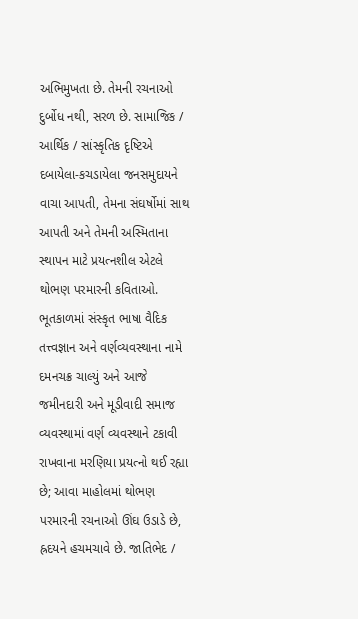અભિમુખતા છે. તેમની રચનાઓ દુર્બોધ નથી, સરળ છે. સામાજિક / આર્થિક / સાંસ્કૃતિક દૃષ્ટિએ દબાયેલા-કચડાયેલા જનસમુદાયને વાચા આપતી, તેમના સંઘર્ષોમાં સાથ આપતી અને તેમની અસ્મિતાના સ્થાપન માટે પ્રયત્નશીલ એટલે થોભણ પરમારની કવિતાઓ. ભૂતકાળમાં સંસ્કૃત ભાષા વૈદિક તત્ત્વજ્ઞાન અને વર્ણવ્યવસ્થાના નામે દમનચક્ર ચાલ્યું અને આજે જમીનદારી અને મૂડીવાદી સમાજ વ્યવસ્થામાં વર્ણ વ્યવસ્થાને ટકાવી રાખવાના મરણિયા પ્રયત્નો થઈ રહ્યા છે; આવા માહોલમાં થોભણ પરમારની રચનાઓ ઊંઘ ઉડાડે છે, હ્રદયને હચમચાવે છે. જાતિભેદ /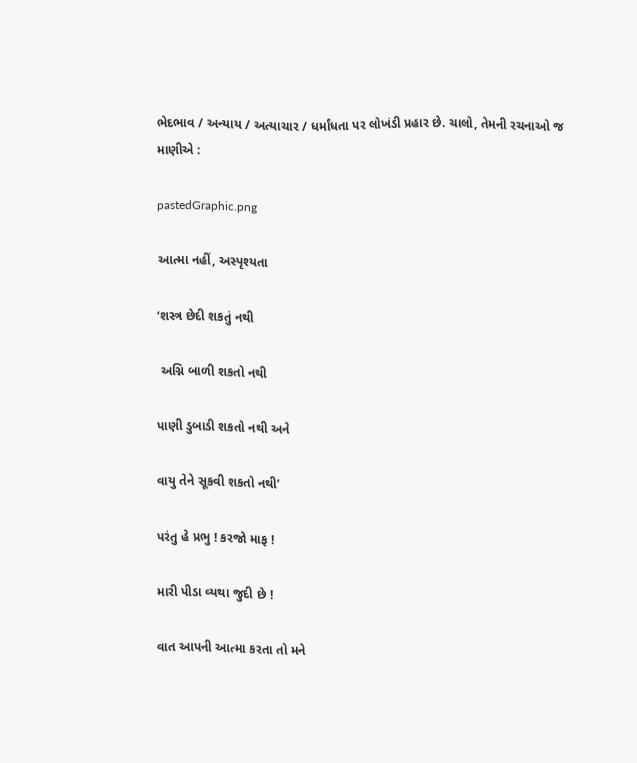ભેદભાવ / અન્યાય / અત્યાચાર / ધર્માંધતા પર લોખંડી પ્રહાર છે. ચાલો, તેમની રચનાઓ જ માણીએ :

pastedGraphic.png

આત્મા નહીં, અસ્પૃશ્યતા

‘શસ્ત્ર છેદી શકતું નથી

 અગ્નિ બાળી શકતો નથી

પાણી ડુબાડી શકતો નથી અને

વાયુ તેને સૂકવી શકતો નથી’

પરંતુ હે પ્રભુ ! કરજો માફ !

મારી પીડા વ્યથા જુદી છે !

વાત આપની આત્મા કરતા તો મને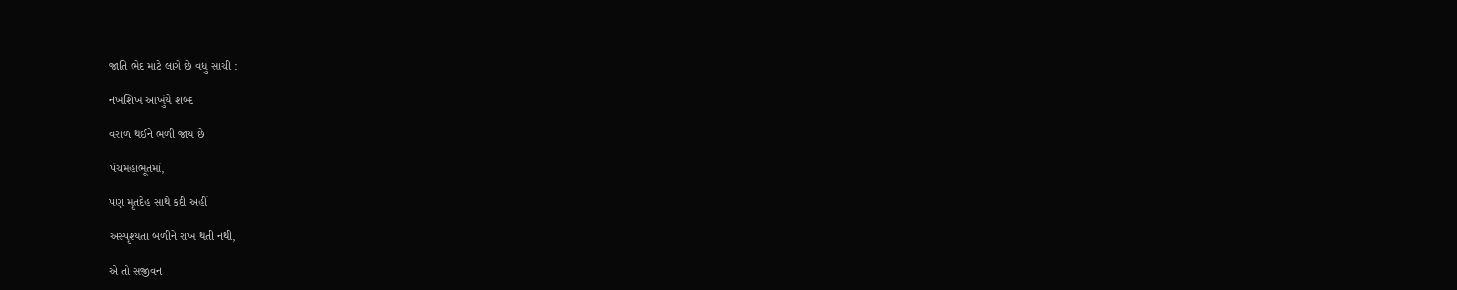જાતિ ભેદ માટે લાગે છે વધુ સાચી :

નખશિખ આખુંયે શબ્દ

વરાળ થઈને ભળી જાય છે

પંચમહાભૂતમાં,

પણ મૃતદેહ સાથે કદી અહીં

અસ્પૃશ્યતા બળીને રાખ થતી નથી,

એ તો સજીવન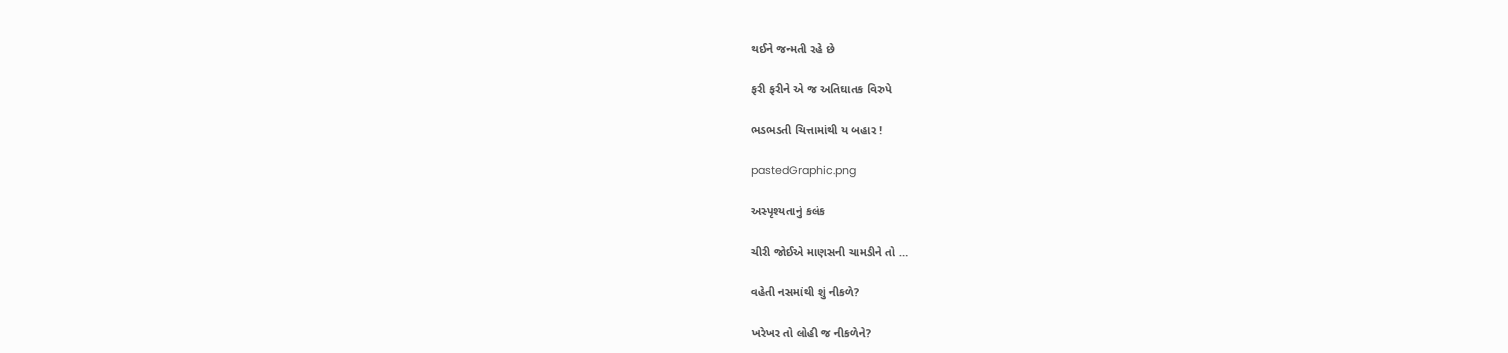થઈને જન્મતી રહે છે

ફરી ફરીને એ જ અતિઘાતક વિરુપે

ભડભડતી ચિત્તામાંથી ય બહાર !

pastedGraphic.png

અસ્પૃશ્યતાનું કલંક

ચીરી જોઈએ માણસની ચામડીને તો …

વહેતી નસમાંથી શું નીકળે?

ખરેખર તો લોહી જ નીકળેને?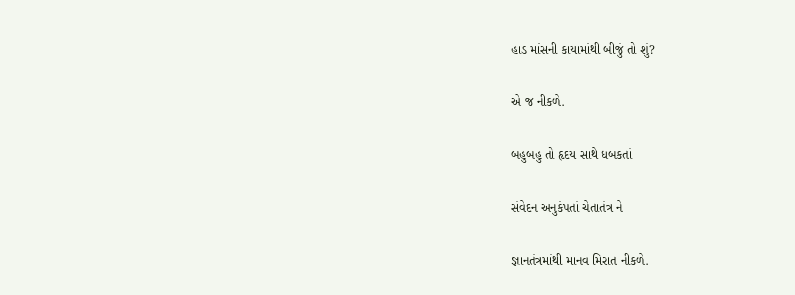હાડ માંસની કાયામાંથી બીજું તો શું?

એ જ નીકળે.

બહુબહુ તો હૃદય સાથે ધબકતાં

સંવેદન અનુકંપતાં ચેતાતંત્ર ને

જ્ઞાનતંત્રમાંથી માનવ મિરાત નીકળે.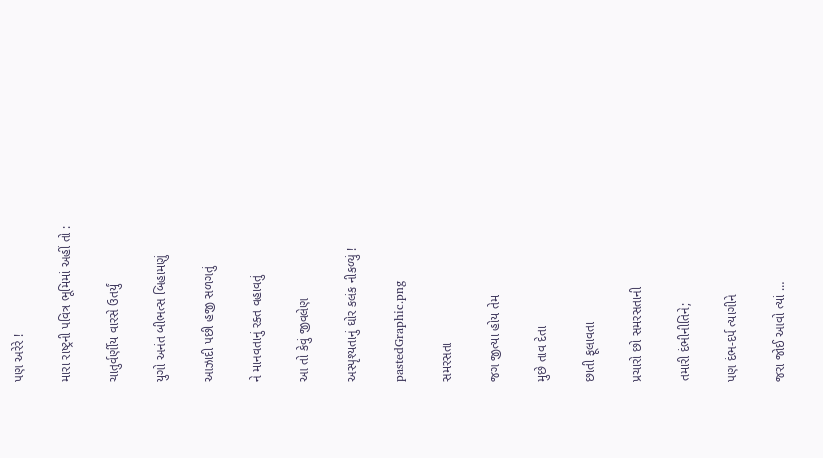પણ અરેરે !

મારા રાષ્ટ્રની પવિત્ર ભૂમિમાં અહીં તો :

ચાતુર્વર્ણીય વારસે ઉતર્યું

યુગો અનંત બીભત્સ બિહામણું

આઝાદી પછી હજી સળગતું

ને માનવતાનું રક્ત વહાવતું

આ તો કેવું જીવલેણ

અસ્પૃશ્યતાનું ઘોર કલંક નીકળ્યું !

pastedGraphic.png

સમરસતા

જગ જીત્યા હોય તેમ

મુછે તાવ દેતા

છાતી ફૂલાવતા

પ્રચારો છો સમરસતાની

તમારી દંભીનીતિને;

પણ દંભ-દર્પ ત્યાગીને

જરા જોઈ આવો ત્યાં …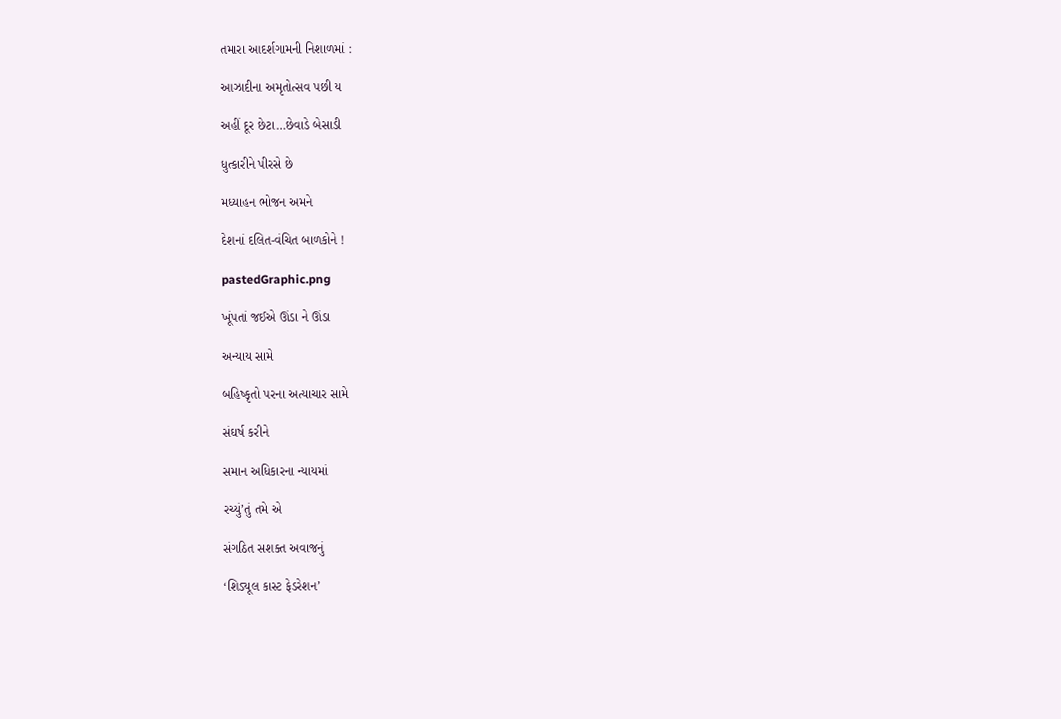તમારા આદર્શગામની નિશાળમાં :

આઝાદીના અમૃતોત્સવ પછી ય

અહીં દૂર છેટા…છેવાડે બેસાડી

ધુત્કારીને પીરસે છે

મધ્યાહન ભોજન અમને

દેશનાં દલિત-વંચિત બાળકોને !

pastedGraphic.png

ખૂંપતાં જઈએ ઊંડા ને ઊંડા

અન્યાય સામે

બહિષ્કૃતો પરના અત્યાચાર સામે

સંઘર્ષ કરીને

સમાન અધિકારના ન્યાયમાં

રચ્યું’તું તમે એ

સંગઠિત સશક્ત અવાજનું

‘શિડ્યૂલ કાસ્ટ ફેડરેશન’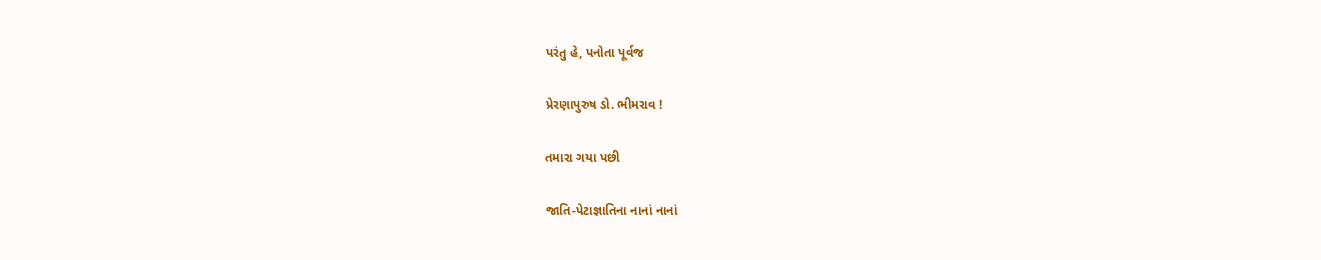પરંતુ હે, પનોતા પૂર્વજ

પ્રેરણાપુરુષ ડો. ભીમરાવ !

તમારા ગયા પછી

જાતિ-પેટાજ્ઞાતિના નાનાં નાનાં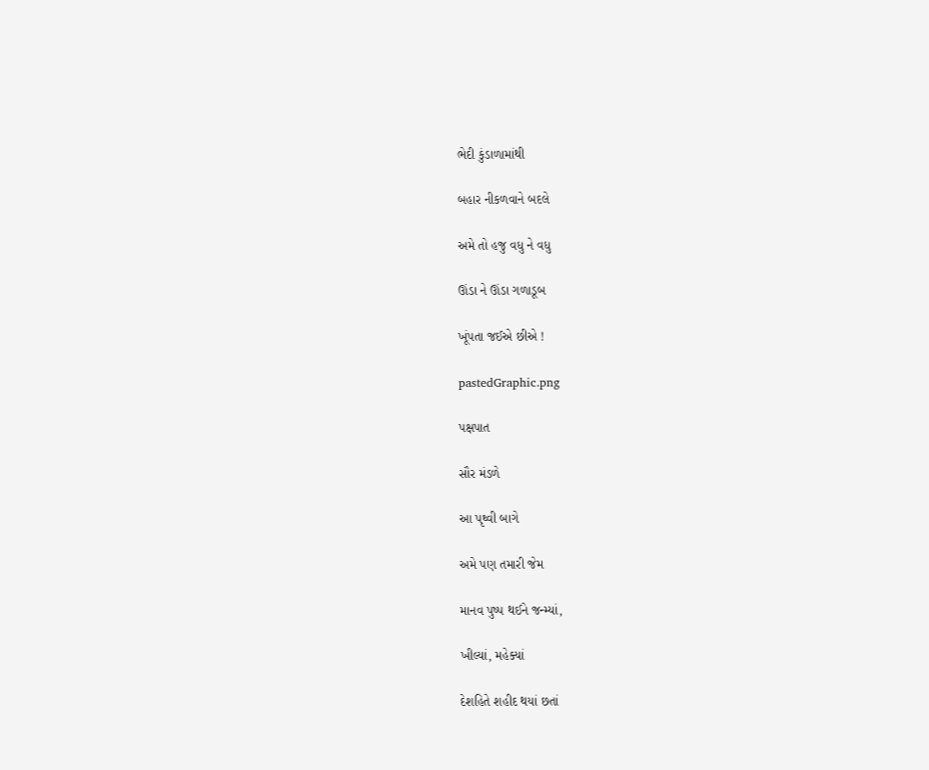ભેદી કુંડાળામાંથી

બહાર નીકળવાને બદલે

અમે તો હજુ વધુ ને વધુ

ઊંડા ને ઊંડા ગળાડૂબ

ખૂંપતા જઈએ છીએ !

pastedGraphic.png

પક્ષપાત

સૌર મંડળે

આ પૃથ્વી બાગે

અમે પણ તમારી જેમ

માનવ પુષ્પ થઈને જન્મ્યાં,

ખીલ્યાં, મહેક્યાં

દેશહિતે શહીદ થયાં છતાં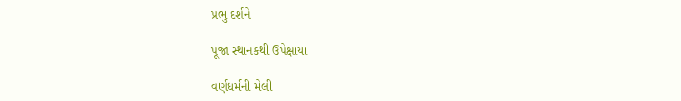પ્રભુ દર્શને

પૂજા સ્થાનકથી ઉપેક્ષાયા

વર્ણધર્મની મેલી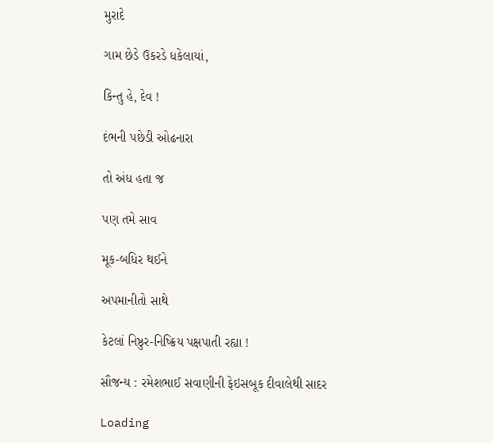મુરાદે

ગામ છેડે ઉકરડે ધકેલાયાં,

કિન્તુ હે, દેવ !

દંભની પછેડી ઓઢનારા

તો અંધ હતા જ

પણ તમે સાવ

મૂક-બધિર થઈને

અપમાનીતો સાથે

કેટલાં નિષ્ઠુર-નિષ્ક્રિય પક્ષપાતી રહ્યા !

સૌજન્ય : રમેશભાઈ સવાણીની ફેઇસબૂક દીવાલેથી સાદર

Loading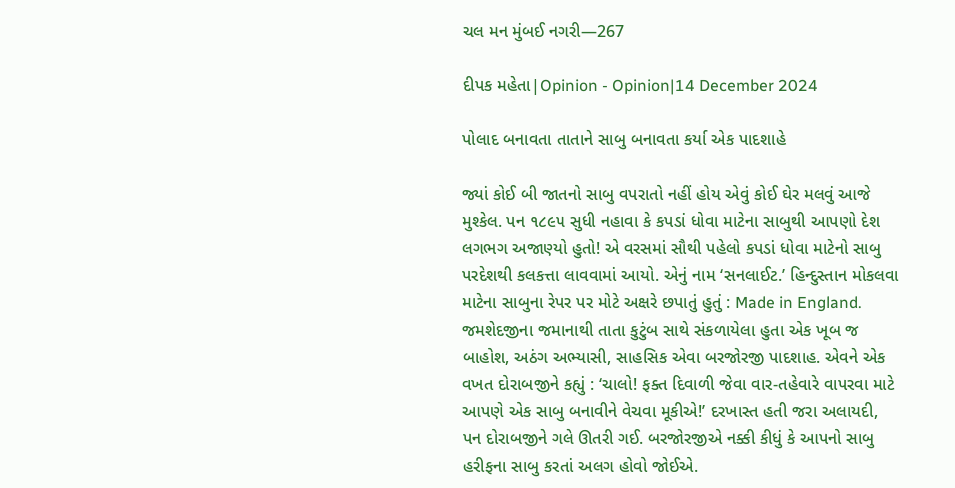ચલ મન મુંબઈ નગરી—267

દીપક મહેતા|Opinion - Opinion|14 December 2024

પોલાદ બનાવતા તાતાને સાબુ બનાવતા કર્યા એક પાદશાહે

જ્યાં કોઈ બી જાતનો સાબુ વપરાતો નહીં હોય એવું કોઈ ઘેર મલવું આજે મુશ્કેલ. પન ૧૮૯૫ સુધી નહાવા કે કપડાં ધોવા માટેના સાબુથી આપણો દેશ લગભગ અજાણ્યો હુતો! એ વરસમાં સૌથી પહેલો કપડાં ધોવા માટેનો સાબુ પરદેશથી કલકત્તા લાવવામાં આયો. એનું નામ ‘સનલાઈટ.’ હિન્દુસ્તાન મોકલવા માટેના સાબુના રેપર પર મોટે અક્ષરે છપાતું હુતું : Made in England. જમશેદજીના જમાનાથી તાતા કુટુંબ સાથે સંકળાયેલા હુતા એક ખૂબ જ બાહોશ, અઠંગ અભ્યાસી, સાહસિક એવા બરજોરજી પાદશાહ. એવને એક વખત દોરાબજીને કહ્યું : ‘ચાલો! ફક્ત દિવાળી જેવા વાર-તહેવારે વાપરવા માટે આપણે એક સાબુ બનાવીને વેચવા મૂકીએ!’ દરખાસ્ત હતી જરા અલાયદી, પન દોરાબજીને ગલે ઊતરી ગઈ. બરજોરજીએ નક્કી કીધું કે આપનો સાબુ હરીફના સાબુ કરતાં અલગ હોવો જોઈએ.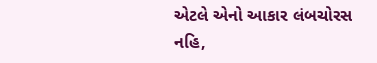એટલે એનો આકાર લંબચોરસ નહિ,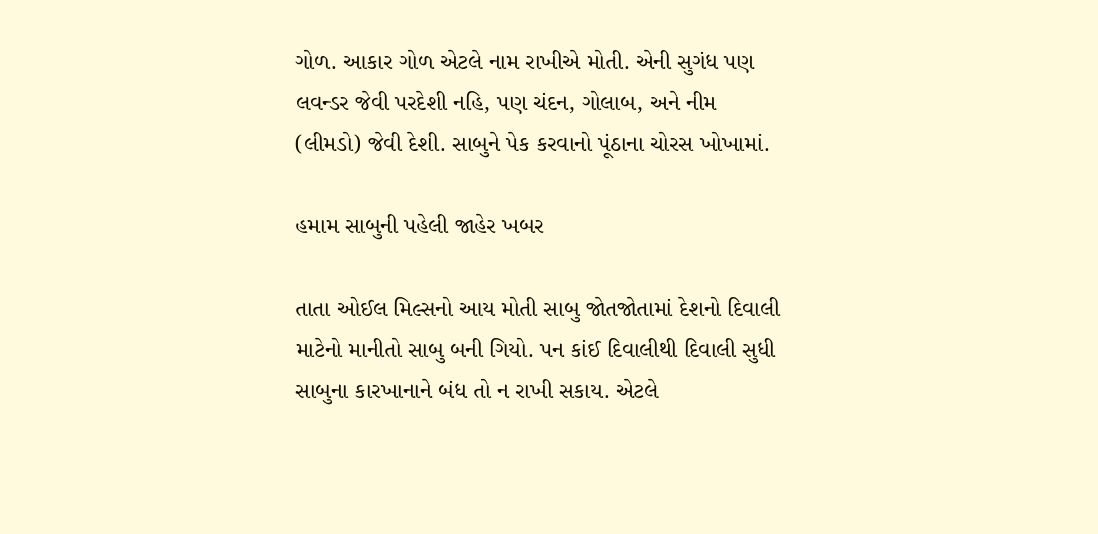ગોળ. આકાર ગોળ એટલે નામ રાખીએ મોતી. એની સુગંધ પણ લવન્ડર જેવી પરદેશી નહિ, પણ ચંદન, ગોલાબ, અને નીમ (લીમડો) જેવી દેશી. સાબુને પેક કરવાનો પૂંઠાના ચોરસ ખોખામાં.

હમામ સાબુની પહેલી જાહેર ખબર

તાતા ઓઈલ મિલ્સનો આય મોતી સાબુ જોતજોતામાં દેશનો દિવાલી માટેનો માનીતો સાબુ બની ગિયો. પન કાંઈ દિવાલીથી દિવાલી સુધી સાબુના કારખાનાને બંધ તો ન રાખી સકાય. એટલે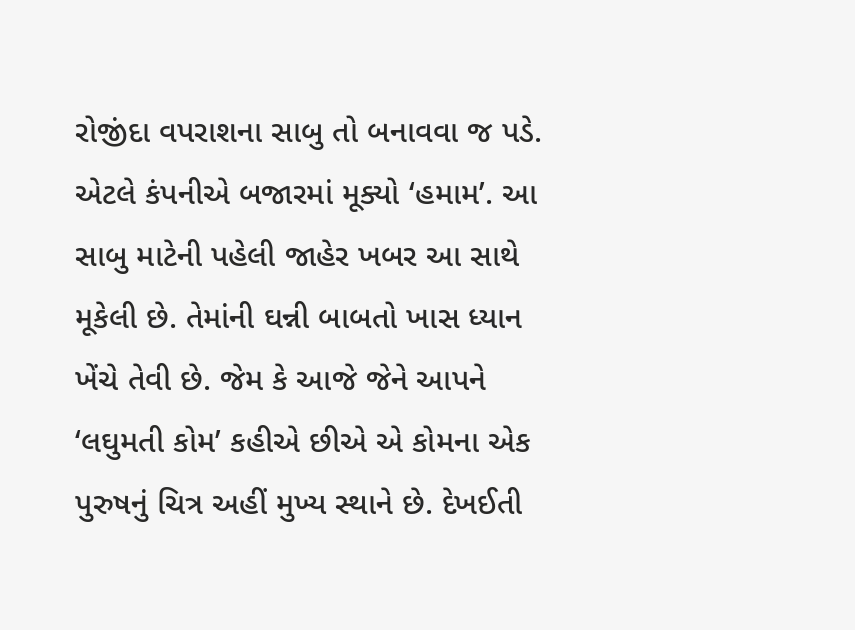રોજીંદા વપરાશના સાબુ તો બનાવવા જ પડે. એટલે કંપનીએ બજારમાં મૂક્યો ‘હમામ’. આ સાબુ માટેની પહેલી જાહેર ખબર આ સાથે મૂકેલી છે. તેમાંની ઘન્ની બાબતો ખાસ ધ્યાન ખેંચે તેવી છે. જેમ કે આજે જેને આપને ‘લઘુમતી કોમ’ કહીએ છીએ એ કોમના એક પુરુષનું ચિત્ર અહીં મુખ્ય સ્થાને છે. દેખઈતી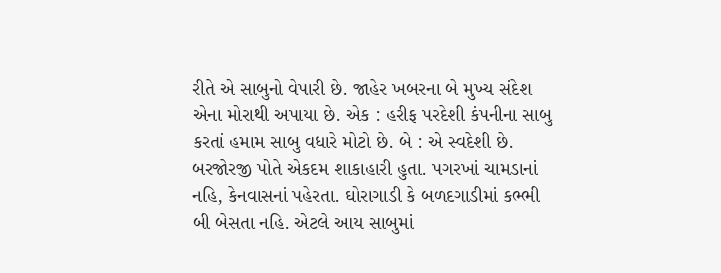રીતે એ સાબુનો વેપારી છે. જાહેર ખબરના બે મુખ્ય સંદેશ એના મોરાથી અપાયા છે. એક : હરીફ પરદેશી કંપનીના સાબુ કરતાં હમામ સાબુ વધારે મોટો છે. બે : એ સ્વદેશી છે. બરજોરજી પોતે એકદમ શાકાહારી હુતા. પગરખાં ચામડાનાં નહિ, કેનવાસનાં પહેરતા. ઘોરાગાડી કે બળદગાડીમાં કભ્ભી બી બેસતા નહિ. એટલે આય સાબુમાં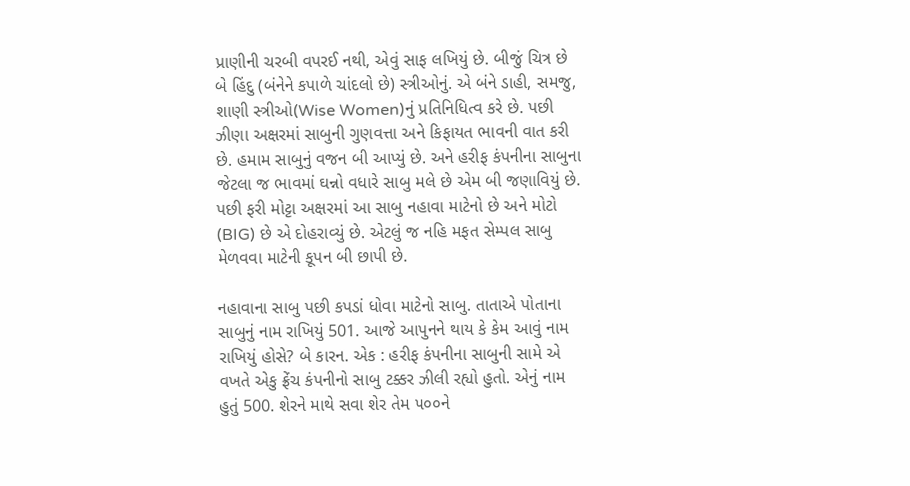પ્રાણીની ચરબી વપરઈ નથી, એવું સાફ લખિયું છે. બીજું ચિત્ર છે બે હિંદુ (બંનેને કપાળે ચાંદલો છે) સ્ત્રીઓનું. એ બંને ડાહી, સમજુ, શાણી સ્ત્રીઓ(Wise Women)નું પ્રતિનિધિત્વ કરે છે. પછી ઝીણા અક્ષરમાં સાબુની ગુણવત્તા અને કિફાયત ભાવની વાત કરી છે. હમામ સાબુનું વજન બી આપ્યું છે. અને હરીફ કંપનીના સાબુના જેટલા જ ભાવમાં ઘન્નો વધારે સાબુ મલે છે એમ બી જણાવિયું છે. પછી ફરી મોટ્ટા અક્ષરમાં આ સાબુ નહાવા માટેનો છે અને મોટો (BIG) છે એ દોહરાવ્યું છે. એટલું જ નહિ મફત સેમ્પલ સાબુ મેળવવા માટેની કૂપન બી છાપી છે.

નહાવાના સાબુ પછી કપડાં ધોવા માટેનો સાબુ. તાતાએ પોતાના સાબુનું નામ રાખિયું 501. આજે આપુનને થાય કે કેમ આવું નામ રાખિયું હોસે? બે કારન. એક : હરીફ કંપનીના સાબુની સામે એ વખતે એકુ ફ્રેંચ કંપનીનો સાબુ ટક્કર ઝીલી રહ્યો હુતો. એનું નામ હુતું 500. શેરને માથે સવા શેર તેમ ૫૦૦ને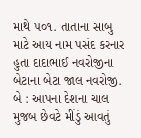માથે ૫૦૧. તાતાના સાબુ માટે આય નામ પસંદ કરનાર હુતા દાદાભાઈ નવરોજીના બેટાના બેટા જાલ નવરોજી. બે : આપના દેશના ચાલ મુજબ છેવટે મીંડું આવતું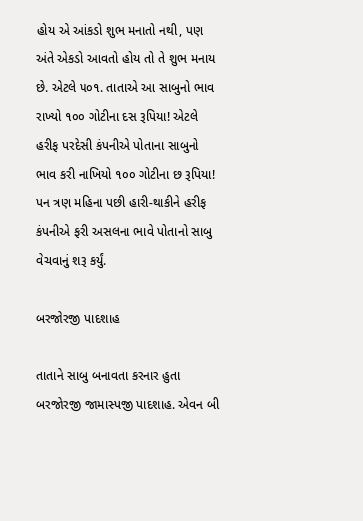હોય એ આંકડો શુભ મનાતો નથી, પણ અંતે એકડો આવતો હોય તો તે શુભ મનાય છે. એટલે ૫૦૧. તાતાએ આ સાબુનો ભાવ રાખ્યો ૧૦૦ ગોટીના દસ રૂપિયા! એટલે હરીફ પરદેસી કંપનીએ પોતાના સાબુનો ભાવ કરી નાખિયો ૧૦૦ ગોટીના છ રૂપિયા! પન ત્રણ મહિના પછી હારી-થાકીને હરીફ કંપનીએ ફરી અસલના ભાવે પોતાનો સાબુ વેચવાનું શરૂ કર્યું.

બરજોરજી પાદશાહ

તાતાને સાબુ બનાવતા કરનાર હુતા બરજોરજી જામાસ્પજી પાદશાહ. એવન બી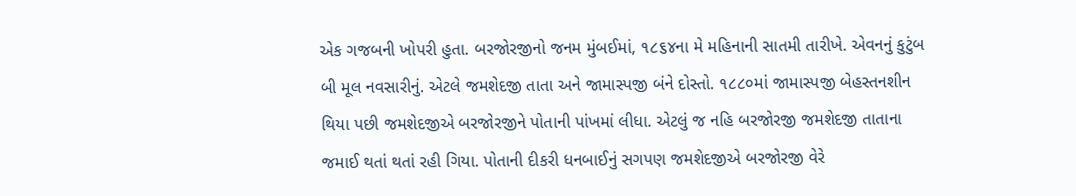એક ગજબની ખોપરી હુતા. બરજોરજીનો જનમ મુંબઈમાં, ૧૮૬૪ના મે મહિનાની સાતમી તારીખે. એવનનું કુટુંબ બી મૂલ નવસારીનું. એટલે જમશેદજી તાતા અને જામાસ્પજી બંને દોસ્તો. ૧૮૮૦માં જામાસ્પજી બેહસ્તનશીન થિયા પછી જમશેદજીએ બરજોરજીને પોતાની પાંખમાં લીધા. એટલું જ નહિ બરજોરજી જમશેદજી તાતાના જમાઈ થતાં થતાં રહી ગિયા. પોતાની દીકરી ધનબાઈનું સગપણ જમશેદજીએ બરજોરજી વેરે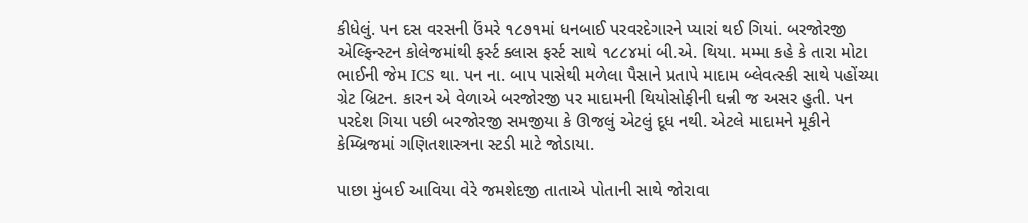કીધેલું. પન દસ વરસની ઉંમરે ૧૮૭૧માં ધનબાઈ પરવરદેગારને પ્યારાં થઈ ગિયાં. બરજોરજી એલ્ફિન્સ્ટન કોલેજમાંથી ફર્સ્ટ ક્લાસ ફર્સ્ટ સાથે ૧૮૮૪માં બી.એ. થિયા. મમ્મા કહે કે તારા મોટા ભાઈની જેમ ICS થા. પન ના. બાપ પાસેથી મળેલા પૈસાને પ્રતાપે માદામ બ્લેવત્સ્કી સાથે પહોંચ્યા ગ્રેટ બ્રિટન. કારન એ વેળાએ બરજોરજી પર માદામની થિયોસોફીની ઘન્ની જ અસર હુતી. પન પરદેશ ગિયા પછી બરજોરજી સમજીયા કે ઊજલું એટલું દૂધ નથી. એટલે માદામને મૂકીને કેમ્બ્રિજમાં ગણિતશાસ્ત્રના સ્ટડી માટે જોડાયા.

પાછા મુંબઈ આવિયા વેરે જમશેદજી તાતાએ પોતાની સાથે જોરાવા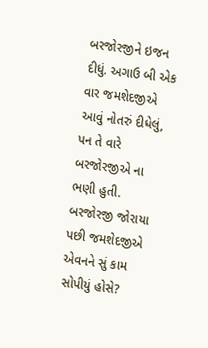બરજોરજીને ઇજન દીધું. અગાઉ બી એક વાર જમશેદજીએ આવું નોતરું દીધેલું, પન તે વારે બરજોરજીએ ના ભણી હુતી. બરજોરજી જોરાયા પછી જમશેદજીએ એવનને સું કામ સોપીયું હોસે?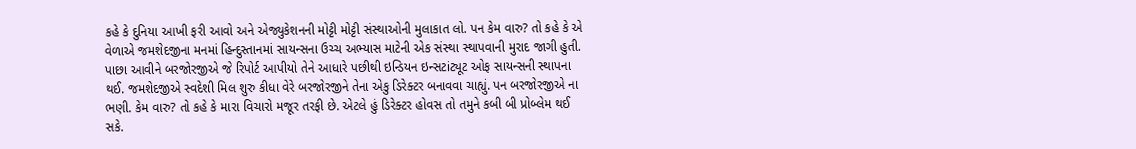કહે કે દુનિયા આખી ફરી આવો અને એજ્યુકેશનની મોટ્ટી મોટ્ટી સંસ્થાઓની મુલાકાત લો. પન કેમ વારુ? તો કહે કે એ વેળાએ જમશેદજીના મનમાં હિન્દુસ્તાનમાં સાયન્સના ઉચ્ચ અભ્યાસ માટેની એક સંસ્થા સ્થાપવાની મુરાદ જાગી હુતી. પાછા આવીને બરજોરજીએ જે રિપોર્ટ આપીયો તેને આધારે પછીથી ઇન્ડિયન ઇન્સટiટ્યૂટ ઓફ સાયન્સની સ્થાપના થઈ. જમશેદજીએ સ્વદેશી મિલ શુરુ કીધા વેરે બરજોરજીને તેના એકુ ડિરેક્ટર બનાવવા ચાહ્યું. પન બરજોરજીએ ના ભણી. કેમ વારુ? તો કહે કે મારા વિચારો મજૂર તરફી છે. એટલે હું ડિરેક્ટર હોવસ તો તમુને કબી બી પ્રોબ્લેમ થઈ સકે.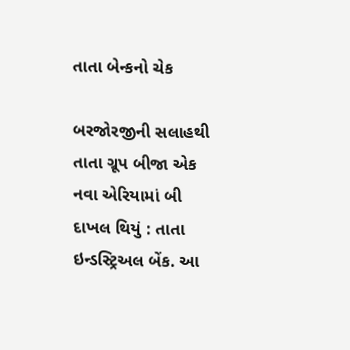તાતા બેન્કનો ચેક

બરજોરજીની સલાહથી તાતા ગ્રૂપ બીજા એક નવા એરિયામાં બી દાખલ થિયું : તાતા ઇન્ડસ્ટ્રિઅલ બેંક. આ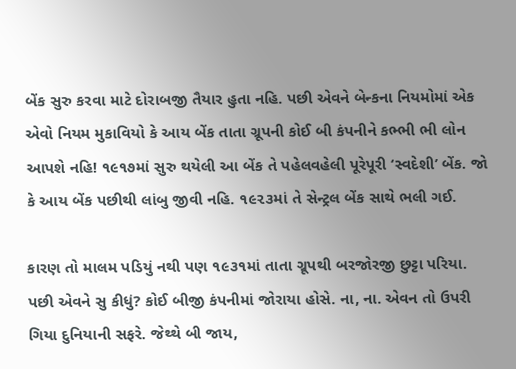બેંક સુરુ કરવા માટે દોરાબજી તૈયાર હુતા નહિ. પછી એવને બેન્કના નિયમોમાં એક એવો નિયમ મુકાવિયો કે આય બેંક તાતા ગ્રૂપની કોઈ બી કંપનીને કભ્ભી ભી લોન આપશે નહિ! ૧૯૧૭માં સુરુ થયેલી આ બેંક તે પહેલવહેલી પૂરેપૂરી ‘સ્વદેશી’ બેંક. જો કે આય બેંક પછીથી લાંબુ જીવી નહિ. ૧૯૨૩માં તે સેન્ટ્રલ બેંક સાથે ભલી ગઈ.

કારણ તો માલમ પડિયું નથી પણ ૧૯૩૧માં તાતા ગ્રૂપથી બરજોરજી છુટ્ટા પરિયા. પછી એવને સુ કીધું? કોઈ બીજી કંપનીમાં જોરાયા હોસે. ના, ના. એવન તો ઉપરી ગિયા દુનિયાની સફરે. જેથ્થે બી જાય,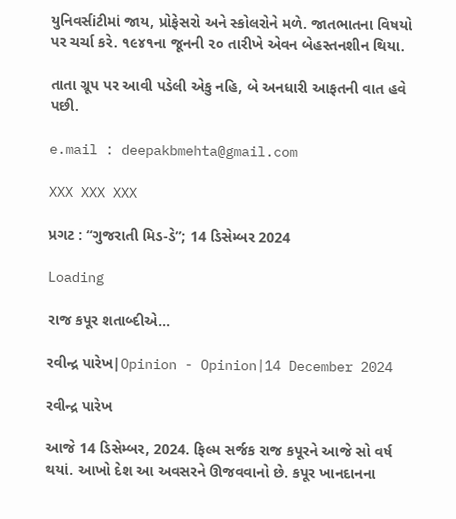યુનિવર્સiટીમાં જાય, પ્રોફેસરો અને સ્કોલરોને મળે. જાતભાતના વિષયો પર ચર્ચા કરે. ૧૯૪૧ના જૂનની ૨૦ તારીખે એવન બેહસ્તનશીન થિયા.

તાતા ગ્રૂપ પર આવી પડેલી એકુ નહિ, બે અનધારી આફતની વાત હવે પછી.

e.mail : deepakbmehta@gmail.com

XXX XXX XXX

પ્રગટ : “ગુજરાતી મિડ-ડે”; 14 ડિસેમ્બર 2024

Loading

રાજ કપૂર શતાબ્દીએ…

રવીન્દ્ર પારેખ|Opinion - Opinion|14 December 2024

રવીન્દ્ર પારેખ

આજે 14 ડિસેમ્બર, 2024. ફિલ્મ સર્જક રાજ કપૂરને આજે સો વર્ષ થયાં. આખો દેશ આ અવસરને ઊજવવાનો છે. કપૂર ખાનદાનના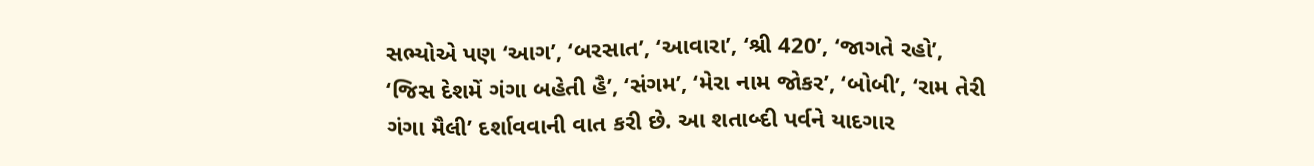સભ્યોએ પણ ‘આગ’, ‘બરસાત’, ‘આવારા’, ‘શ્રી 420’, ‘જાગતે રહો’, ‘જિસ દેશમેં ગંગા બહેતી હૈ’, ‘સંગમ’, ‘મેરા નામ જોકર’, ‘બોબી’, ‘રામ તેરી ગંગા મૈલી’ દર્શાવવાની વાત કરી છે. આ શતાબ્દી પર્વને યાદગાર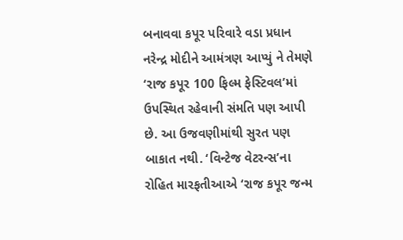બનાવવા કપૂર પરિવારે વડા પ્રધાન નરેન્દ્ર મોદીને આમંત્રણ આપ્યું ને તેમણે ‘રાજ કપૂર 100 ફિલ્મ ફેસ્ટિવલ’માં ઉપસ્થિત રહેવાની સંમતિ પણ આપી છે. આ ઉજવણીમાંથી સુરત પણ બાકાત નથી. ‘વિન્ટેજ વેટરન્સ’ના રોહિત મારફતીઆએ ‘રાજ કપૂર જન્મ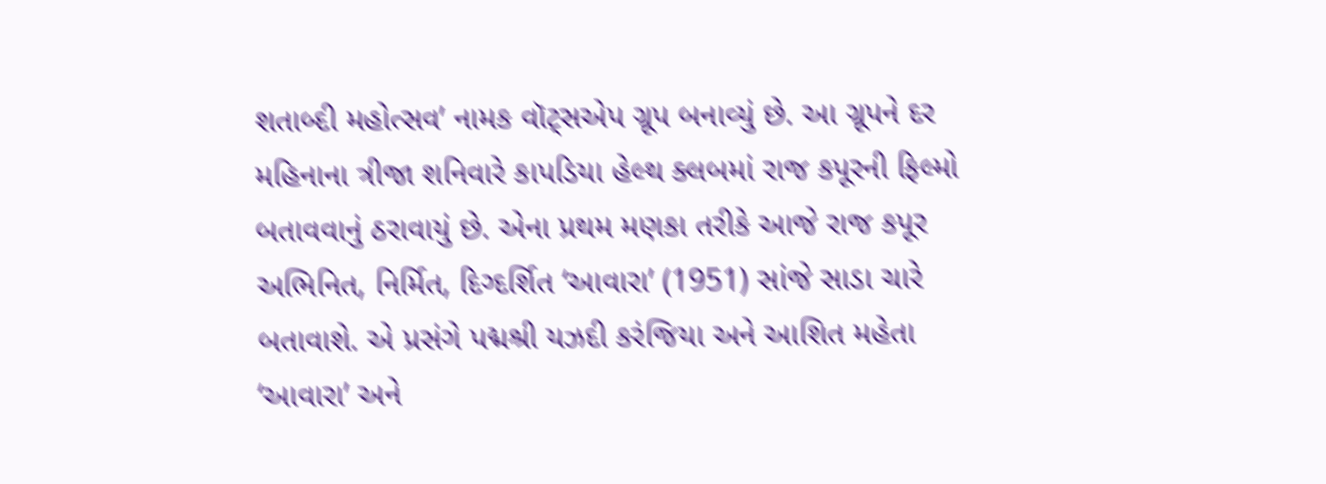શતાબ્દી મહોત્સવ’ નામક વૉટ્સએપ ગ્રૂપ બનાવ્યું છે. આ ગ્રૂપને દર મહિનાના ત્રીજા શનિવારે કાપડિયા હેલ્થ ક્લબમાં રાજ કપૂરની ફિલ્મો બતાવવાનું ઠરાવાયું છે. એના પ્રથમ મણકા તરીકે આજે રાજ કપૂર અભિનિત, નિર્મિત, દિગ્દર્શિત ‘આવારા’ (1951) સાંજે સાડા ચારે બતાવાશે. એ પ્રસંગે પદ્મશ્રી યઝદી કરંજિયા અને આશિત મહેતા ‘આવારા’ અને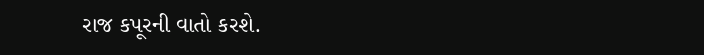રાજ કપૂરની વાતો કરશે.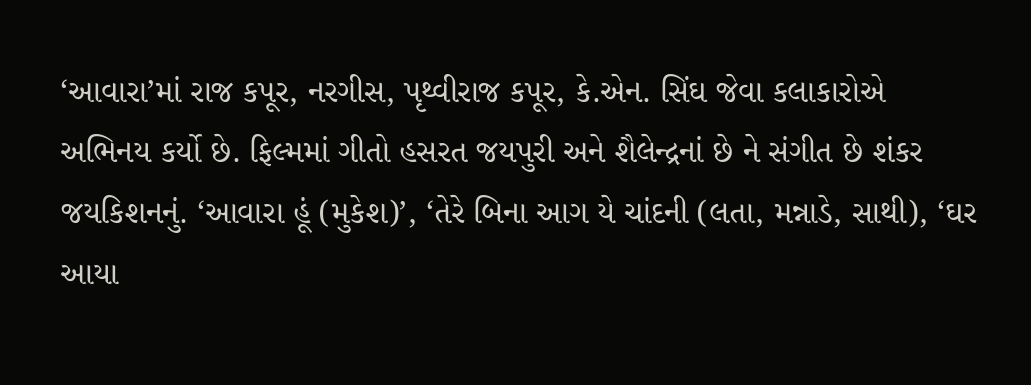‘આવારા’માં રાજ કપૂર, નરગીસ, પૃથ્વીરાજ કપૂર, કે.એન. સિંઘ જેવા કલાકારોએ અભિનય કર્યો છે. ફિલ્મમાં ગીતો હસરત જયપુરી અને શૈલેન્દ્રનાં છે ને સંગીત છે શંકર જયકિશનનું. ‘આવારા હૂં (મુકેશ)’, ‘તેરે બિના આગ યે ચાંદની (લતા, મન્નાડે, સાથી), ‘ઘર આયા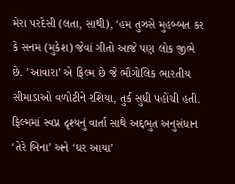મેરા પરદેસી (લતા, સાથી), ‘હમ તુઝસે મુહબ્બત કર કે સનમ (મુકેશ) જેવાં ગીતો આજે પણ લોક જીભે છે. ’આવારા’ એ ફિલ્મ છે જે ભૌગોલિક ભારતીય સીમાડાઓ વળોટીને રશિયા, તુર્ક સુધી પહોંચી હતી. ફિલ્મમાં સ્વપ્ન દૃશ્યનું વાર્તા સાથે અદ્દભુત અનુસંધાન ‘તેરે બિના’ અને ‘ઘર આયા’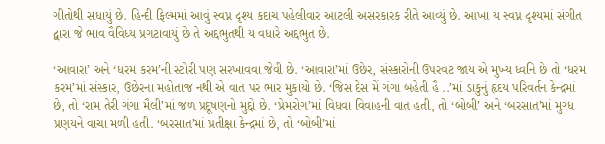ગીતોથી સધાયું છે. હિન્દી ફિલ્મમાં આવું સ્વપ્ન દૃશ્ય કદાચ પહેલીવાર આટલી અસરકારક રીતે આવ્યું છે. આખા ય સ્વપ્ન દૃશ્યમાં સંગીત દ્વારા જે ભાવ વૈવિધ્ય પ્રગટાવાયું છે તે અદ્દભુતથી ય વધારે અદ્દભુત છે.

‘આવારા’ અને ‘ધરમ કરમ’ની સ્ટોરી પણ સરખાવવા જેવી છે. ‘આવારા’માં ઉછેર, સંસ્કારોની ઉપરવટ જાય એ મુખ્ય ધ્વનિ છે તો ‘ધરમ કરમ’માં સંસ્કાર, ઉછેરના મહોતાજ નથી એ વાત પર ભાર મુકાયો છે. ‘જિસ દેસ મેં ગંગા બહેતી હૈ ..’માં ડાકુનું હૃદય પરિવર્તન કેન્દ્રમાં છે, તો ‘રામ તેરી ગંગા મૈલી’માં જળ પ્રદૂષણનો મુદ્દો છે. ‘પ્રેમરોગ’માં વિધવા વિવાહની વાત હતી, તો ‘બોબી’ અને ‘બરસાત’માં મુગ્ધ પ્રણયને વાચા મળી હતી. ‘બરસાત’માં પ્રતીક્ષા કેન્દ્રમાં છે, તો ‘બોબી’માં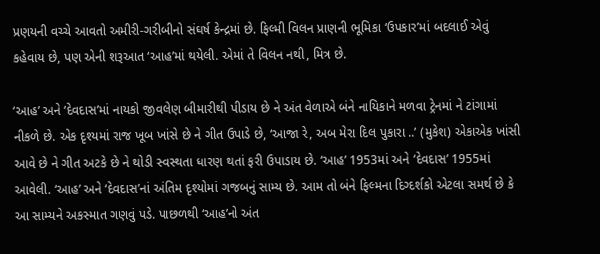પ્રણયની વચ્ચે આવતો અમીરી-ગરીબીનો સંઘર્ષ કેન્દ્રમાં છે. ફિલ્મી વિલન પ્રાણની ભૂમિકા ‘ઉપકાર’માં બદલાઈ એવું કહેવાય છે, પણ એની શરૂઆત ‘આહ’માં થયેલી. એમાં તે વિલન નથી, મિત્ર છે.

‘આહ’ અને ‘દેવદાસ’માં નાયકો જીવલેણ બીમારીથી પીડાય છે ને અંત વેળાએ બંને નાયિકાને મળવા ટ્રેનમાં ને ટાંગામાં નીકળે છે. એક દૃશ્યમાં રાજ ખૂબ ખાંસે છે ને ગીત ઉપાડે છે, ‘આજા રે, અબ મેરા દિલ પુકારા ..’ (મુકેશ) એકાએક ખાંસી આવે છે ને ગીત અટકે છે ને થોડી સ્વસ્થતા ધારણ થતાં ફરી ઉપાડાય છે. ‘આહ’ 1953માં અને ‘દેવદાસ’ 1955માં આવેલી. ‘આહ’ અને ‘દેવદાસ’નાં અંતિમ દૃશ્યોમાં ગજબનું સામ્ય છે. આમ તો બંને ફિલ્મના દિગ્દર્શકો એટલા સમર્થ છે કે આ સામ્યને અકસ્માત ગણવું પડે. પાછળથી ‘આહ’નો અંત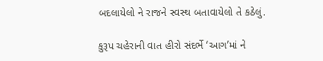બદલાયેલો ને રાજને સ્વસ્થ બતાવાયેલો તે કઠેલું.

કુરૂપ ચહેરાની વાત હીરો સંદર્ભે ‘આગ’માં ને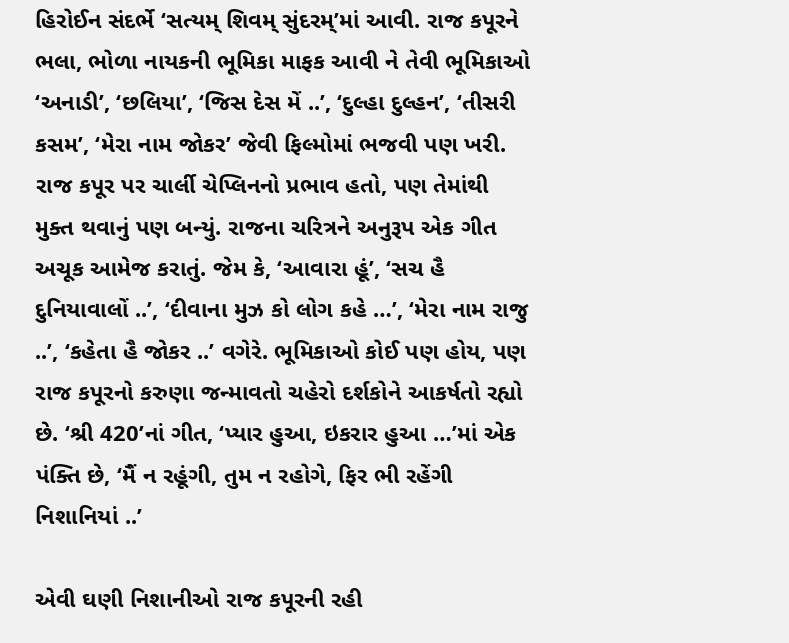હિરોઈન સંદર્ભે ‘સત્યમ્ શિવમ્ સુંદરમ્’માં આવી. રાજ કપૂરને ભલા, ભોળા નાયકની ભૂમિકા માફક આવી ને તેવી ભૂમિકાઓ ‘અનાડી’, ‘છલિયા’, ‘જિસ દેસ મેં ..’, ‘દુલ્હા દુલ્હન’, ‘તીસરી કસમ’, ‘મેરા નામ જોકર’ જેવી ફિલ્મોમાં ભજવી પણ ખરી. રાજ કપૂર પર ચાર્લી ચેપ્લિનનો પ્રભાવ હતો, પણ તેમાંથી મુક્ત થવાનું પણ બન્યું. રાજના ચરિત્રને અનુરૂપ એક ગીત અચૂક આમેજ કરાતું. જેમ કે, ‘આવારા હૂં’, ‘સચ હૈ દુનિયાવાલોં ..’, ‘દીવાના મુઝ કો લોગ કહે …’, ‘મેરા નામ રાજુ ..’, ‘કહેતા હૈ જોકર ..’ વગેરે. ભૂમિકાઓ કોઈ પણ હોય, પણ રાજ કપૂરનો કરુણા જન્માવતો ચહેરો દર્શકોને આકર્ષતો રહ્યો છે. ‘શ્રી 420’નાં ગીત, ‘પ્યાર હુઆ, ઇકરાર હુઆ …’માં એક પંક્તિ છે, ‘મૈં ન રહૂંગી, તુમ ન રહોગે, ફિર ભી રહેંગી નિશાનિયાં ..’

એવી ઘણી નિશાનીઓ રાજ કપૂરની રહી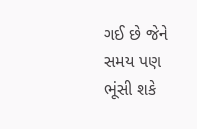ગઈ છે જેને સમય પણ ભૂંસી શકે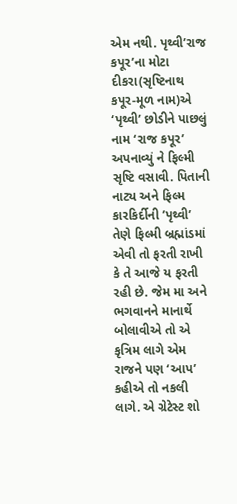એમ નથી. પૃથ્વી’રાજ કપૂર’ના મોટા દીકરા(સૃષ્ટિનાથ કપૂર-મૂળ નામ)એ ‘પૃથ્વી’ છોડીને પાછલું નામ ‘રાજ કપૂર’ અપનાવ્યું ને ફિલ્મી સૃષ્ટિ વસાવી. પિતાની નાટ્ય અને ફિલ્મ કારકિર્દીની ’પૃથ્વી’ તેણે ફિલ્મી બ્રહ્માંડમાં એવી તો ફરતી રાખી કે તે આજે ય ફરતી રહી છે. જેમ મા અને ભગવાનને માનાર્થે બોલાવીએ તો એ કૃત્રિમ લાગે એમ રાજને પણ ‘આપ’ કહીએ તો નકલી લાગે. એ ગ્રેટેસ્ટ શો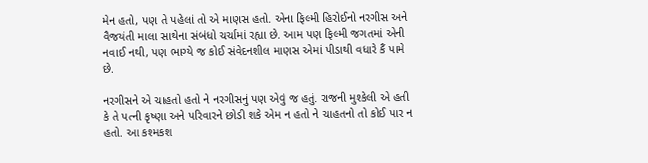મેન હતો, પણ તે પહેલાં તો એ માણસ હતો. એના ફિલ્મી હિરોઈનો નરગીસ અને વૈજયંતી માલા સાથેના સંબંધો ચર્ચામાં રહ્યા છે. આમ પણ ફિલ્મી જગતમાં એની નવાઈ નથી, પણ ભાગ્યે જ કોઈ સંવેદનશીલ માણસ એમાં પીડાથી વધારે કૈં પામે છે.

નરગીસને એ ચાહતો હતો ને નરગીસનું પણ એવું જ હતું. રાજની મુશ્કેલી એ હતી કે તે પત્ની કૃષ્ણા અને પરિવારને છોડી શકે એમ ન હતો ને ચાહતનો તો કોઈ પાર ન હતો. આ કશ્મકશ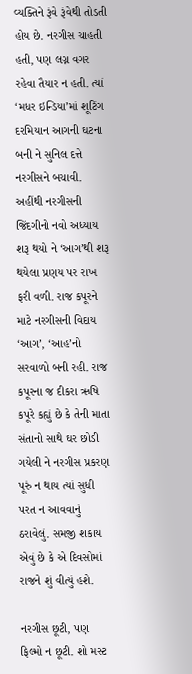વ્યક્તિને રૂંવે રૂંવેથી તોડતી હોય છે. નરગીસ ચાહતી હતી, પણ લગ્ન વગર રહેવા તૈયાર ન હતી. ત્યાં ‘મધર ઇન્ડિયા’માં શૂટિંગ દરમિયાન આગની ઘટના બની ને સુનિલ દત્તે નરગીસને બચાવી. અહીંથી નરગીસની જિંદગીનો નવો અધ્યાય શરૂ થયો ને ‘આગ’થી શરૂ થયેલા પ્રણય પર રાખ ફરી વળી. રાજ કપૂરને માટે નરગીસની વિદાય ‘આગ’, ‘આહ’નો સરવાળો બની રહી. રાજ કપૂરના જ દીકરા ઋષિ કપૂરે કહ્યું છે કે તેની માતા સંતાનો સાથે ઘર છોડી ગયેલી ને નરગીસ પ્રકરણ પૂરું ન થાય ત્યાં સુધી પરત ન આવવાનું ઠરાવેલું. સમજી શકાય એવું છે કે એ દિવસોમાં રાજને શું વીત્યું હશે.

નરગીસ છૂટી, પણ ફિલ્મો ન છૂટી. શો મસ્ટ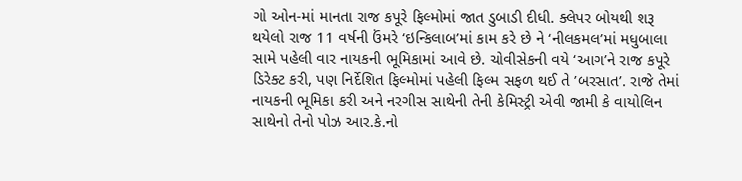ગો ઓન-માં માનતા રાજ કપૂરે ફિલ્મોમાં જાત ડુબાડી દીધી. ક્લેપર બોયથી શરૂ થયેલો રાજ 11 વર્ષની ઉંમરે ‘ઇન્કિલાબ’માં કામ કરે છે ને ‘નીલકમલ’માં મધુબાલા સામે પહેલી વાર નાયકની ભૂમિકામાં આવે છે. ચોવીસેકની વયે ‘આગ’ને રાજ કપૂરે ડિરેક્ટ કરી, પણ નિર્દેશિત ફિલ્મોમાં પહેલી ફિલ્મ સફળ થઈ તે ’બરસાત’. રાજે તેમાં નાયકની ભૂમિકા કરી અને નરગીસ સાથેની તેની કેમિસ્ટ્રી એવી જામી કે વાયોલિન સાથેનો તેનો પોઝ આર.કે.નો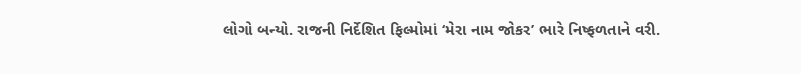લોગો બન્યો. રાજની નિર્દેશિત ફિલ્મોમાં ‘મેરા નામ જોકર’ ભારે નિષ્ફળતાને વરી.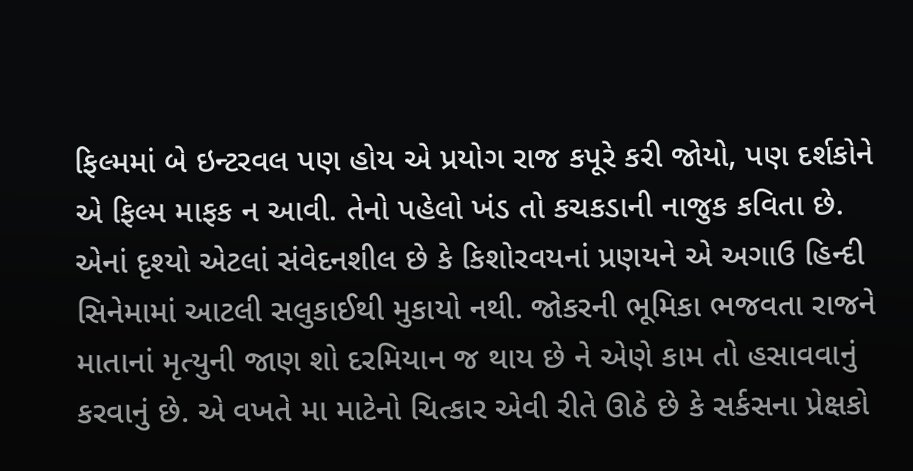ફિલ્મમાં બે ઇન્ટરવલ પણ હોય એ પ્રયોગ રાજ કપૂરે કરી જોયો, પણ દર્શકોને એ ફિલ્મ માફક ન આવી. તેનો પહેલો ખંડ તો કચકડાની નાજુક કવિતા છે. એનાં દૃશ્યો એટલાં સંવેદનશીલ છે કે કિશોરવયનાં પ્રણયને એ અગાઉ હિન્દી સિનેમામાં આટલી સલુકાઈથી મુકાયો નથી. જોકરની ભૂમિકા ભજવતા રાજને માતાનાં મૃત્યુની જાણ શો દરમિયાન જ થાય છે ને એણે કામ તો હસાવવાનું કરવાનું છે. એ વખતે મા માટેનો ચિત્કાર એવી રીતે ઊઠે છે કે સર્કસના પ્રેક્ષકો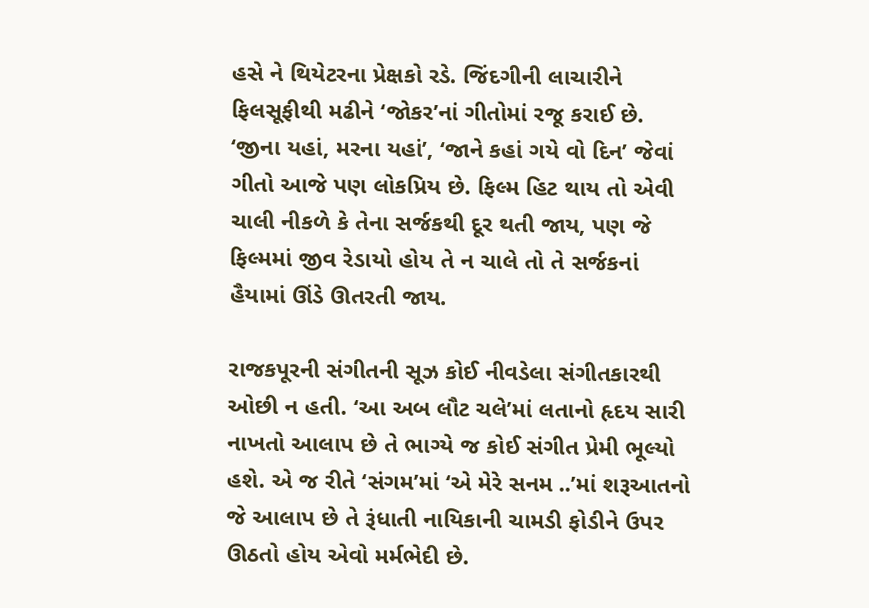હસે ને થિયેટરના પ્રેક્ષકો રડે. જિંદગીની લાચારીને ફિલસૂફીથી મઢીને ‘જોકર’નાં ગીતોમાં રજૂ કરાઈ છે. ‘જીના યહાં, મરના યહાં’, ‘જાને કહાં ગયે વો દિન’ જેવાં ગીતો આજે પણ લોકપ્રિય છે. ફિલ્મ હિટ થાય તો એવી ચાલી નીકળે કે તેના સર્જકથી દૂર થતી જાય, પણ જે ફિલ્મમાં જીવ રેડાયો હોય તે ન ચાલે તો તે સર્જકનાં હૈયામાં ઊંડે ઊતરતી જાય.

રાજકપૂરની સંગીતની સૂઝ કોઈ નીવડેલા સંગીતકારથી ઓછી ન હતી. ‘આ અબ લૌટ ચલે’માં લતાનો હૃદય સારી નાખતો આલાપ છે તે ભાગ્યે જ કોઈ સંગીત પ્રેમી ભૂલ્યો હશે. એ જ રીતે ‘સંગમ’માં ‘એ મેરે સનમ ..’માં શરૂઆતનો જે આલાપ છે તે રૂંધાતી નાયિકાની ચામડી ફોડીને ઉપર ઊઠતો હોય એવો મર્મભેદી છે.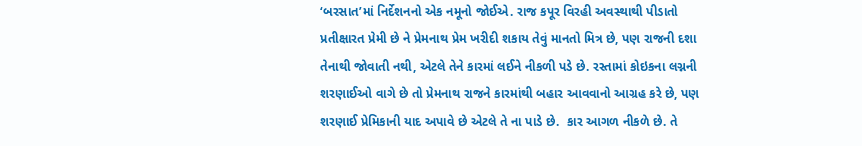‘બરસાત’માં નિર્દેશનનો એક નમૂનો જોઈએ. રાજ કપૂર વિરહી અવસ્થાથી પીડાતો પ્રતીક્ષારત પ્રેમી છે ને પ્રેમનાથ પ્રેમ ખરીદી શકાય તેવું માનતો મિત્ર છે, પણ રાજની દશા તેનાથી જોવાતી નથી, એટલે તેને કારમાં લઈને નીકળી પડે છે. રસ્તામાં કોઇકના લગ્નની શરણાઈઓ વાગે છે તો પ્રેમનાથ રાજને કારમાંથી બહાર આવવાનો આગ્રહ કરે છે, પણ શરણાઈ પ્રેમિકાની યાદ અપાવે છે એટલે તે ના પાડે છે.  કાર આગળ નીકળે છે. તે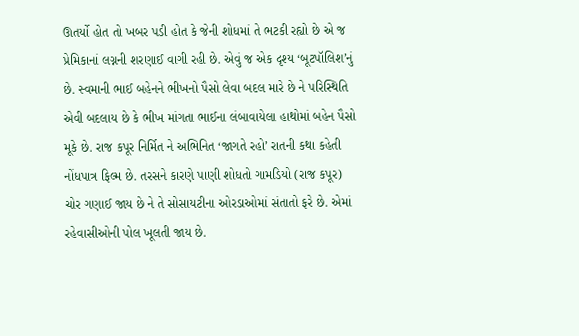ઊતર્યો હોત તો ખબર પડી હોત કે જેની શોધમાં તે ભટકી રહ્યો છે એ જ પ્રેમિકાનાં લગ્નની શરણાઈ વાગી રહી છે. એવું જ એક દૃશ્ય ‘બૂટપૉલિશ’નું છે. સ્વમાની ભાઈ બહેનને ભીખનો પૈસો લેવા બદલ મારે છે ને પરિસ્થિતિ એવી બદલાય છે કે ભીખ માંગતા ભાઈના લંબાવાયેલા હાથોમાં બહેન પૈસો મૂકે છે. રાજ કપૂર નિર્મિત ને અભિનિત ‘જાગતે રહો’ રાતની કથા કહેતી નોંધપાત્ર ફિલ્મ છે. તરસને કારણે પાણી શોધતો ગામડિયો (રાજ કપૂર) ચોર ગણાઈ જાય છે ને તે સોસાયટીના ઓરડાઓમાં સંતાતો ફરે છે. એમાં રહેવાસીઓની પોલ ખૂલતી જાય છે.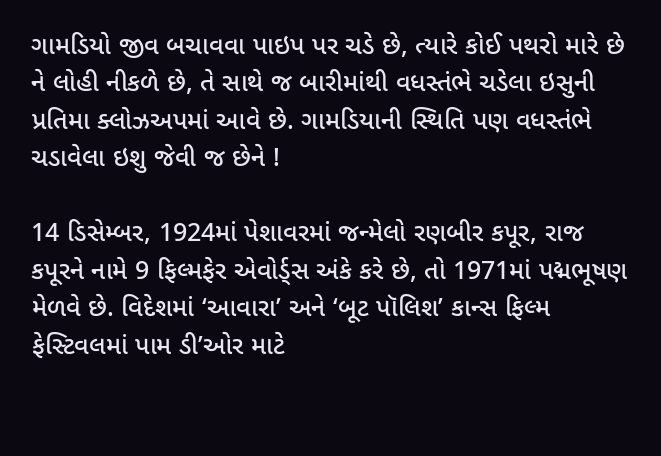ગામડિયો જીવ બચાવવા પાઇપ પર ચડે છે, ત્યારે કોઈ પથરો મારે છે ને લોહી નીકળે છે, તે સાથે જ બારીમાંથી વધસ્તંભે ચડેલા ઇસુની પ્રતિમા ક્લોઝઅપમાં આવે છે. ગામડિયાની સ્થિતિ પણ વધસ્તંભે ચડાવેલા ઇશુ જેવી જ છેને !

14 ડિસેમ્બર, 1924માં પેશાવરમાં જન્મેલો રણબીર કપૂર, રાજ કપૂરને નામે 9 ફિલ્મફેર એવોર્ડ્સ અંકે કરે છે, તો 1971માં પદ્મભૂષણ મેળવે છે. વિદેશમાં ‘આવારા’ અને ‘બૂટ પૉલિશ’ કાન્સ ફિલ્મ ફેસ્ટિવલમાં પામ ડી’ઓર માટે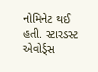નોમિનેટ થઈ હતી. સ્ટારડસ્ટ એવોર્ડ્સ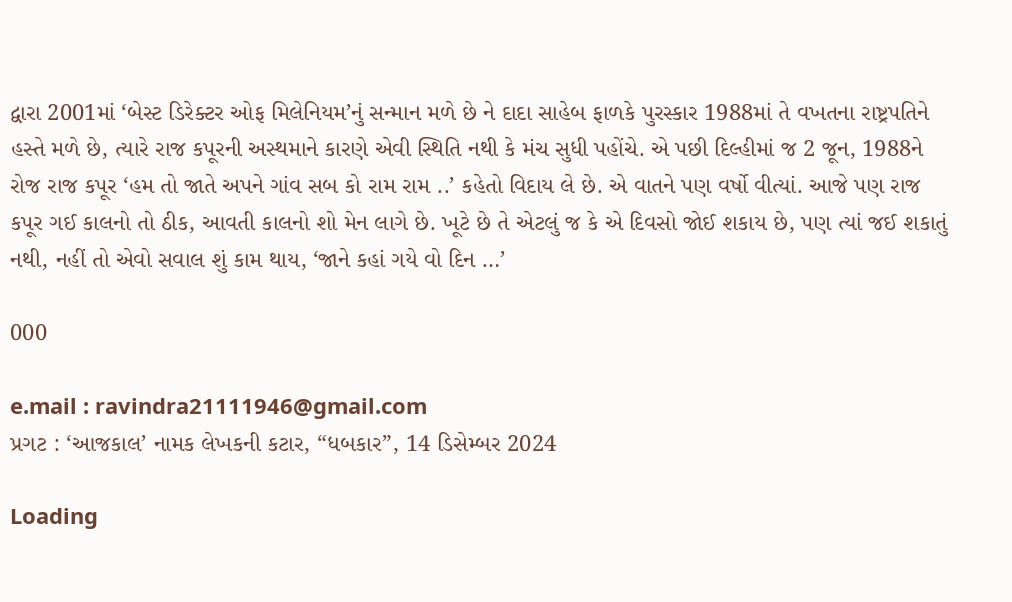દ્વારા 2001માં ‘બેસ્ટ ડિરેક્ટર ઓફ મિલેનિયમ’નું સન્માન મળે છે ને દાદા સાહેબ ફાળકે પુરસ્કાર 1988માં તે વખતના રાષ્ટ્રપતિને હસ્તે મળે છે, ત્યારે રાજ કપૂરની અસ્થમાને કારણે એવી સ્થિતિ નથી કે મંચ સુધી પહોંચે. એ પછી દિલ્હીમાં જ 2 જૂન, 1988ને રોજ રાજ કપૂર ‘હમ તો જાતે અપને ગાંવ સબ કો રામ રામ ..’ કહેતો વિદાય લે છે. એ વાતને પણ વર્ષો વીત્યાં. આજે પણ રાજ કપૂર ગઈ કાલનો તો ઠીક, આવતી કાલનો શો મેન લાગે છે. ખૂટે છે તે એટલું જ કે એ દિવસો જોઈ શકાય છે, પણ ત્યાં જઈ શકાતું નથી, નહીં તો એવો સવાલ શું કામ થાય, ‘જાને કહાં ગયે વો દિન …’

000

e.mail : ravindra21111946@gmail.com
પ્રગટ : ‘આજકાલ’ નામક લેખકની કટાર, “ધબકાર”, 14 ડિસેમ્બર 2024

Loading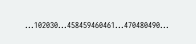...102030...458459460461...470480490...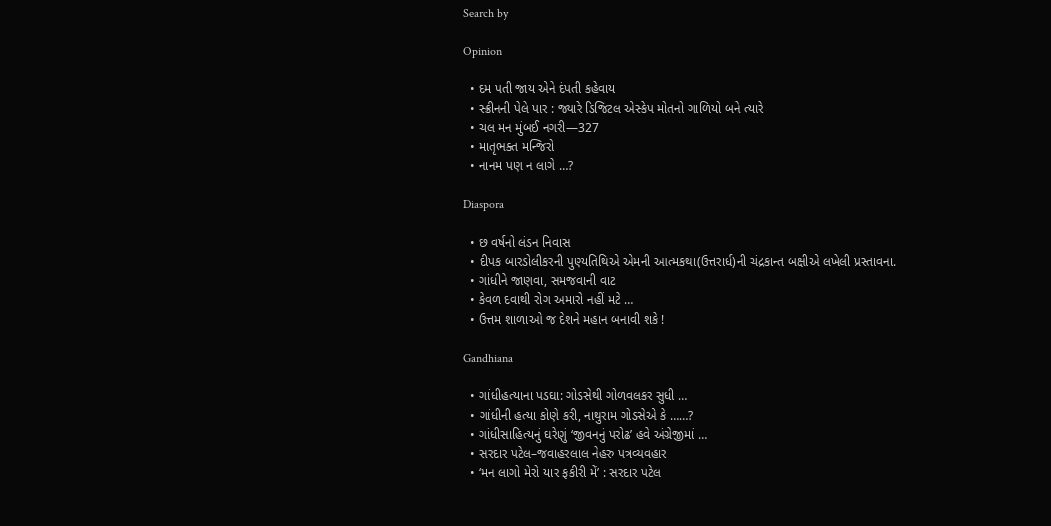Search by

Opinion

  • દમ પતી જાય એને દંપતી કહેવાય
  • સ્ક્રીનની પેલે પાર : જ્યારે ડિજિટલ એસ્કેપ મોતનો ગાળિયો બને ત્યારે
  • ચલ મન મુંબઈ નગરી—327
  • માતૃભક્ત મન્જિરો
  • નાનમ પણ ન લાગે …?

Diaspora

  • છ વર્ષનો લંડન નિવાસ
  • દીપક બારડોલીકરની પુણ્યતિથિએ એમની આત્મકથા(ઉત્તરાર્ધ)ની ચંદ્રકાન્ત બક્ષીએ લખેલી પ્રસ્તાવના.
  • ગાંધીને જાણવા, સમજવાની વાટ
  • કેવળ દવાથી રોગ અમારો નહીં મટે …
  • ઉત્તમ શાળાઓ જ દેશને મહાન બનાવી શકે !

Gandhiana

  • ગાંધીહત્યાના પડઘા: ગોડસેથી ગોળવલકર સુધી …
  • ગાંધીની હત્યા કોણે કરી, નાથુરામ ગોડસેએ કે ……?
  • ગાંધીસાહિત્યનું ઘરેણું ‘જીવનનું પરોઢ’ હવે અંગ્રેજીમાં …
  • સરદાર પટેલ–જવાહરલાલ નેહરુ પત્રવ્યવહાર
  • ‘મન લાગો મેરો યાર ફકીરી મેં’ : સરદાર પટેલ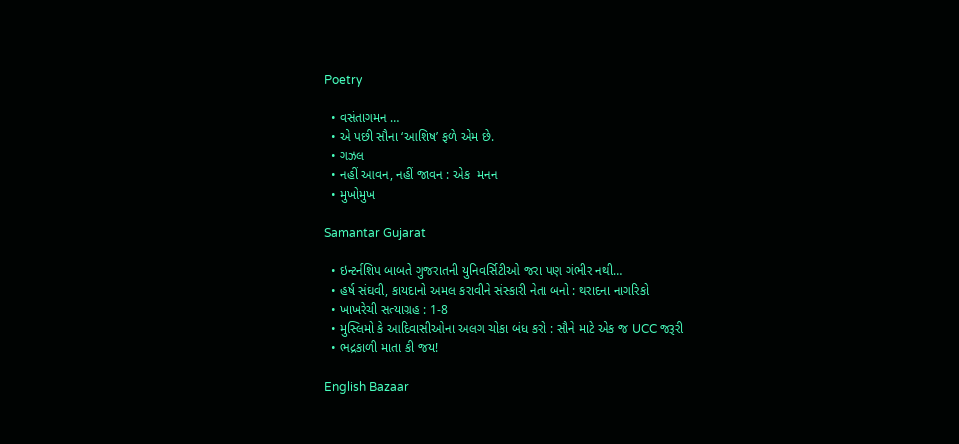Poetry

  • વસંતાગમન …
  • એ પછી સૌના ‘આશિષ’ ફળે એમ છે.
  • ગઝલ
  • નહીં આવન, નહીં જાવન : એક  મનન
  • મુખોમુખ

Samantar Gujarat

  • ઇન્ટર્નશિપ બાબતે ગુજરાતની યુનિવર્સિટીઓ જરા પણ ગંભીર નથી…
  • હર્ષ સંઘવી, કાયદાનો અમલ કરાવીને સંસ્કારી નેતા બનો : થરાદના નાગરિકો
  • ખાખરેચી સત્યાગ્રહ : 1-8
  • મુસ્લિમો કે આદિવાસીઓના અલગ ચોકા બંધ કરો : સૌને માટે એક જ UCC જરૂરી
  • ભદ્રકાળી માતા કી જય!

English Bazaar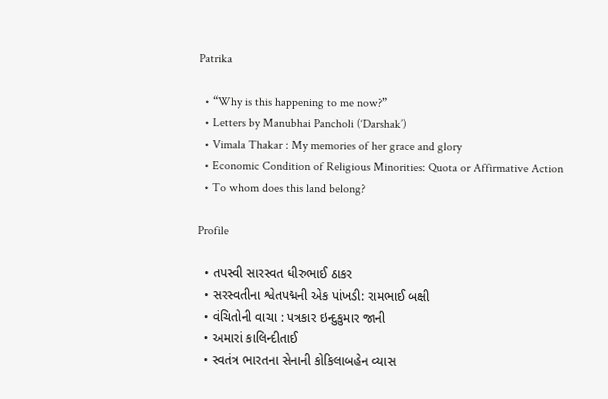Patrika

  • “Why is this happening to me now?”
  • Letters by Manubhai Pancholi (‘Darshak’)
  • Vimala Thakar : My memories of her grace and glory
  • Economic Condition of Religious Minorities: Quota or Affirmative Action
  • To whom does this land belong?

Profile

  • તપસ્વી સારસ્વત ધીરુભાઈ ઠાકર
  • સરસ્વતીના શ્વેતપદ્મની એક પાંખડી: રામભાઈ બક્ષી
  • વંચિતોની વાચા : પત્રકાર ઇન્દુકુમાર જાની
  • અમારાં કાલિન્દીતાઈ
  • સ્વતંત્ર ભારતના સેનાની કોકિલાબહેન વ્યાસ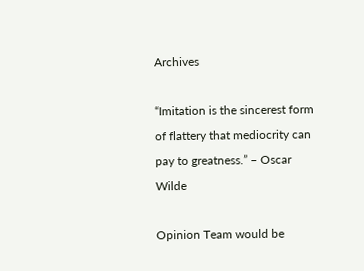Archives

“Imitation is the sincerest form of flattery that mediocrity can pay to greatness.” – Oscar Wilde

Opinion Team would be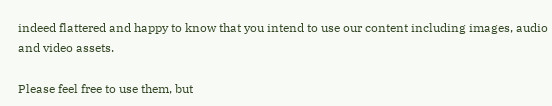indeed flattered and happy to know that you intend to use our content including images, audio and video assets.

Please feel free to use them, but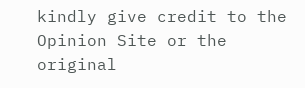kindly give credit to the Opinion Site or the original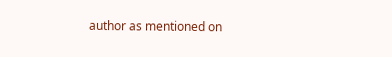author as mentioned on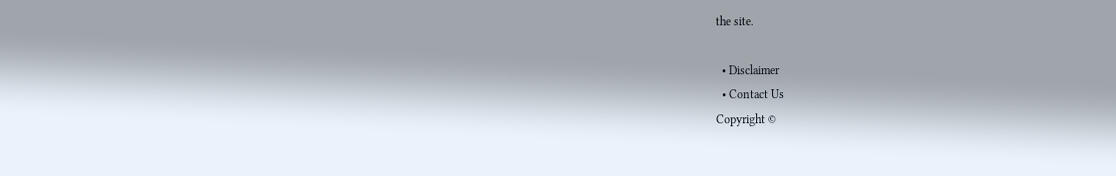the site.

  • Disclaimer
  • Contact Us
Copyright ©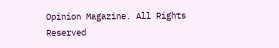Opinion Magazine. All Rights Reserved